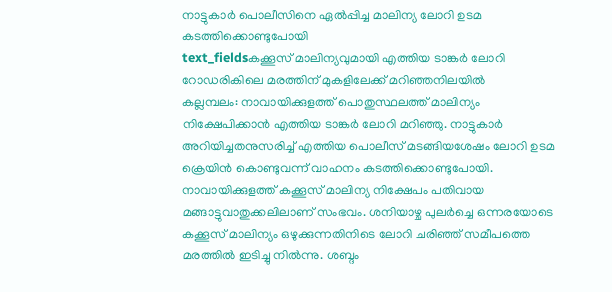നാട്ടുകാർ പൊലീസിനെ ഏൽപ്പിച്ച മാലിന്യ ലോറി ഉടമ കടത്തിക്കൊണ്ടുപോയി
text_fieldsകക്കൂസ് മാലിന്യവുമായി എത്തിയ ടാങ്കർ ലോറി റോഡരികിലെ മരത്തിന് മുകളിലേക്ക് മറിഞ്ഞനിലയിൽ
കല്ലമ്പലം: നാവായിക്കുളത്ത് പൊതുസ്ഥലത്ത് മാലിന്യം നിക്ഷേപിക്കാൻ എത്തിയ ടാങ്കർ ലോറി മറിഞ്ഞു. നാട്ടുകാർ അറിയിച്ചതനുസരിച്ച് എത്തിയ പൊലീസ് മടങ്ങിയശേഷം ലോറി ഉടമ ക്രെയിൻ കൊണ്ടുവന്ന് വാഹനം കടത്തിക്കൊണ്ടുപോയി.
നാവായിക്കുളത്ത് കക്കൂസ് മാലിന്യ നിക്ഷേപം പതിവായ മങ്ങാട്ടുവാതുക്കലിലാണ് സംഭവം. ശനിയാഴ്ച പുലർച്ചെ ഒന്നരയോടെ കക്കൂസ് മാലിന്യം ഒഴുക്കുന്നതിനിടെ ലോറി ചരിഞ്ഞ് സമീപത്തെ മരത്തിൽ ഇടിച്ചു നിൽന്നു. ശബ്ദം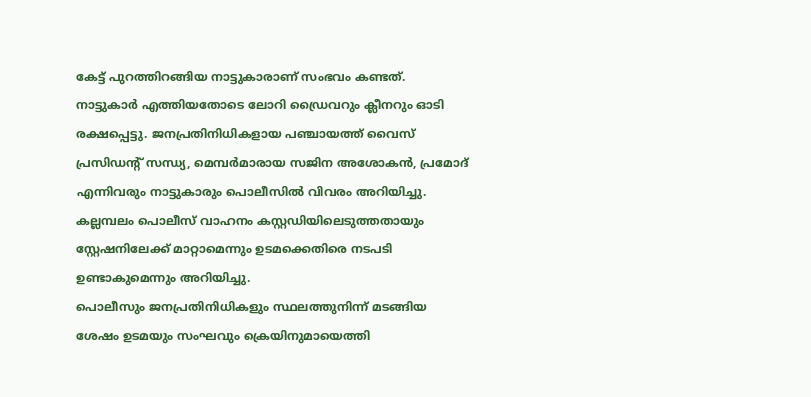കേട്ട് പുറത്തിറങ്ങിയ നാട്ടുകാരാണ് സംഭവം കണ്ടത്. നാട്ടുകാർ എത്തിയതോടെ ലോറി ഡ്രൈവറും ക്ലീനറും ഓടി രക്ഷപ്പെട്ടു. ജനപ്രതിനിധികളായ പഞ്ചായത്ത് വൈസ് പ്രസിഡന്റ് സന്ധ്യ, മെമ്പർമാരായ സജിന അശോകൻ, പ്രമോദ് എന്നിവരും നാട്ടുകാരും പൊലീസിൽ വിവരം അറിയിച്ചു. കല്ലമ്പലം പൊലീസ് വാഹനം കസ്റ്റഡിയിലെടുത്തതായും സ്റ്റേഷനിലേക്ക് മാറ്റാമെന്നും ഉടമക്കെതിരെ നടപടി ഉണ്ടാകുമെന്നും അറിയിച്ചു.
പൊലീസും ജനപ്രതിനിധികളും സ്ഥലത്തുനിന്ന് മടങ്ങിയ ശേഷം ഉടമയും സംഘവും ക്രെയിനുമായെത്തി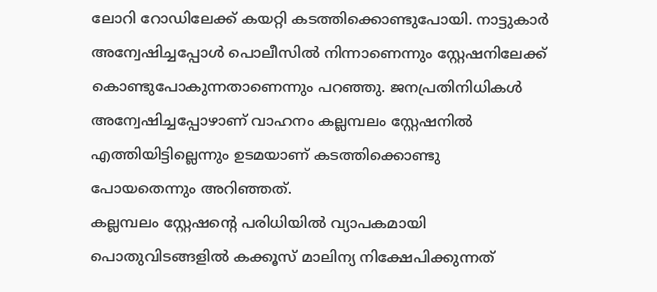ലോറി റോഡിലേക്ക് കയറ്റി കടത്തിക്കൊണ്ടുപോയി. നാട്ടുകാർ അന്വേഷിച്ചപ്പോൾ പൊലീസിൽ നിന്നാണെന്നും സ്റ്റേഷനിലേക്ക് കൊണ്ടുപോകുന്നതാണെന്നും പറഞ്ഞു. ജനപ്രതിനിധികൾ അന്വേഷിച്ചപ്പോഴാണ് വാഹനം കല്ലമ്പലം സ്റ്റേഷനിൽ എത്തിയിട്ടില്ലെന്നും ഉടമയാണ് കടത്തിക്കൊണ്ടു പോയതെന്നും അറിഞ്ഞത്.
കല്ലമ്പലം സ്റ്റേഷന്റെ പരിധിയിൽ വ്യാപകമായി പൊതുവിടങ്ങളിൽ കക്കൂസ് മാലിന്യ നിക്ഷേപിക്കുന്നത്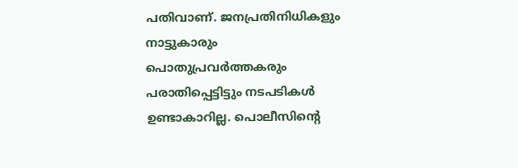പതിവാണ്. ജനപ്രതിനിധികളും നാട്ടുകാരും പൊതുപ്രവർത്തകരും പരാതിപ്പെട്ടിട്ടും നടപടികൾ ഉണ്ടാകാറില്ല. പൊലീസിന്റെ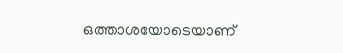ഒത്താശയോടെയാണ്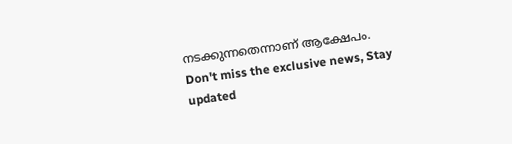നടക്കുന്നതെന്നാണ് ആക്ഷേപം.
Don't miss the exclusive news, Stay updated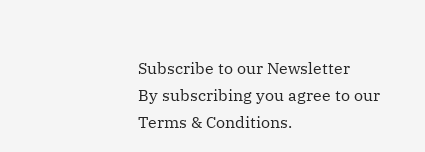Subscribe to our Newsletter
By subscribing you agree to our Terms & Conditions.